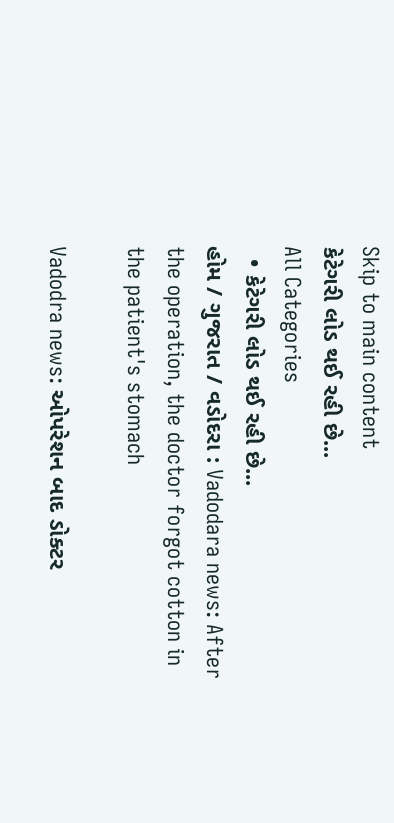Skip to main content
કેટેગરી લોડ થઈ રહી છે...
All Categories
  • કેટેગરી લોડ થઈ રહી છે...
હોમ / ગુજરાત / વડોદરા : Vadodara news: After the operation, the doctor forgot cotton in the patient's stomach

Vadodra news: ઓપરેશન બાદ ડોક્ટર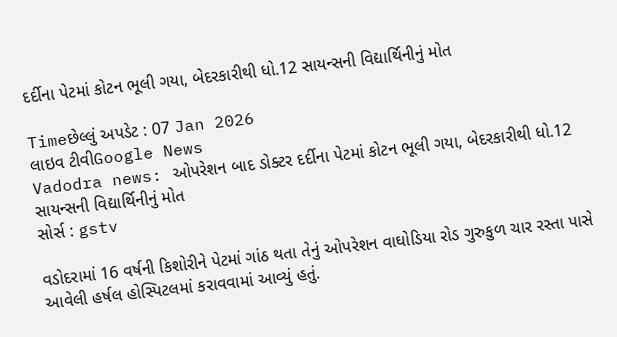દર્દીના પેટમાં કોટન ભૂલી ગયા, બેદરકારીથી ધો.12 સાયન્સની વિદ્યાર્થિનીનું મોત

Timeછેલ્લું અપડેટ : 07 Jan 2026
લાઇવ ટીવીGoogle News
Vadodra news: ઓપરેશન બાદ ડોક્ટર દર્દીના પેટમાં કોટન ભૂલી ગયા, બેદરકારીથી ધો.12 સાયન્સની વિદ્યાર્થિનીનું મોત
સોર્સ : gstv

વડોદરામાં 16 વર્ષની કિશોરીને પેટમાં ગાંઠ થતા તેનું ઓપરેશન વાઘોડિયા રોડ ગુરુકુળ ચાર રસ્તા પાસે આવેલી હર્ષલ હોસ્પિટલમાં કરાવવામાં આવ્યું હતું.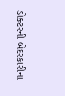ડોક્ટરની બેદરકારીના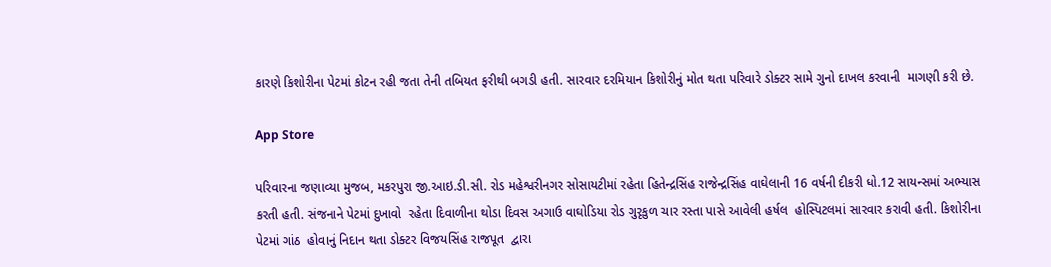કારણે કિશોરીના પેટમાં કોટન રહી જતા તેની તબિયત ફરીથી બગડી હતી. સારવાર દરમિયાન કિશોરીનું મોત થતા પરિવારે ડોક્ટર સામે ગુનો દાખલ કરવાની  માગણી કરી છે.

App Store

પરિવારના જણાવ્યા મુજબ, મકરપુરા જી.આઇ.ડી.સી. રોડ મહેશ્વરીનગર સોસાયટીમાં રહેતા હિતેન્દ્રસિંહ રાજેન્દ્રસિંહ વાઘેલાની 16 વર્ષની દીકરી ધો.12 સાયન્સમાં અભ્યાસ કરતી હતી. સંજનાને પેટમાં દુખાવો  રહેતા દિવાળીના થોડા દિવસ અગાઉ વાઘોડિયા રોડ ગુરૃકુળ ચાર રસ્તા પાસે આવેલી હર્ષલ  હોસ્પિટલમાં સારવાર કરાવી હતી. કિશોરીના પેટમાં ગાંઠ  હોવાનું નિદાન થતા ડોક્ટર વિજયસિંહ રાજપૂત  દ્વારા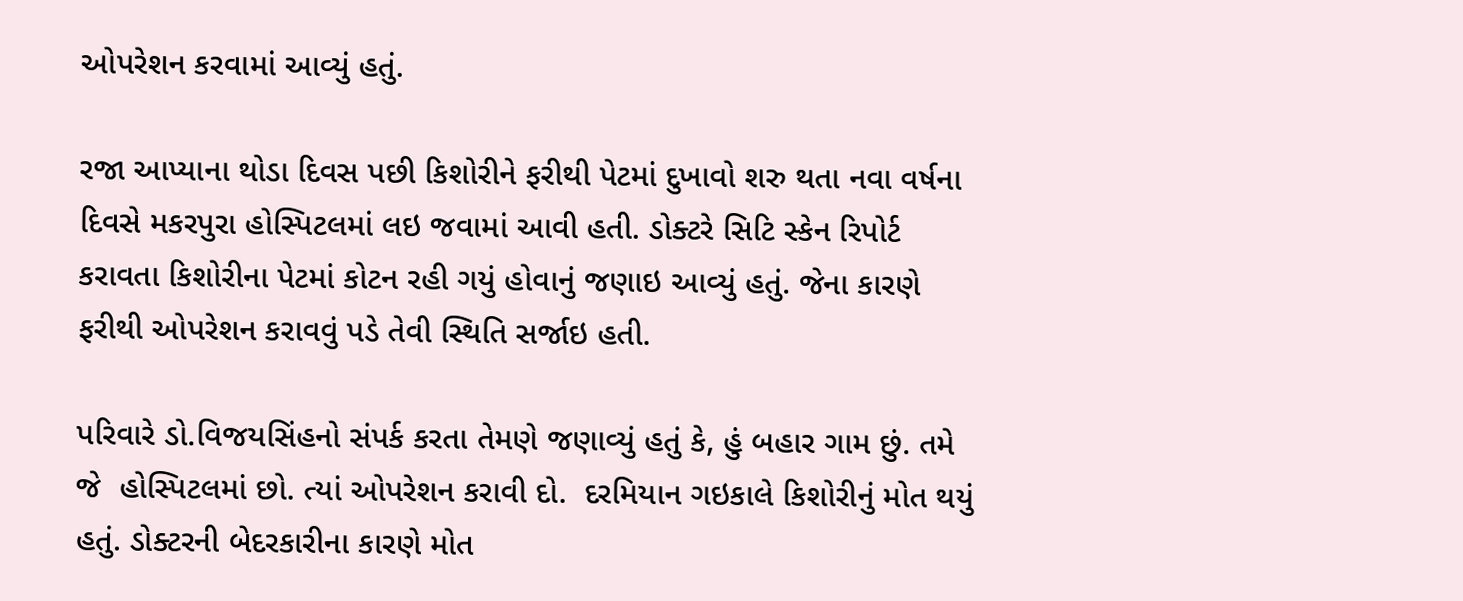ઓપરેશન કરવામાં આવ્યું હતું.

રજા આપ્યાના થોડા દિવસ પછી કિશોરીને ફરીથી પેટમાં દુખાવો શરુ થતા નવા વર્ષના દિવસે મકરપુરા હોસ્પિટલમાં લઇ જવામાં આવી હતી. ડોક્ટરે સિટિ સ્કેન રિપોર્ટ કરાવતા કિશોરીના પેટમાં કોટન રહી ગયું હોવાનું જણાઇ આવ્યું હતું. જેના કારણે ફરીથી ઓપરેશન કરાવવું પડે તેવી સ્થિતિ સર્જાઇ હતી.

પરિવારે ડો.વિજયસિંહનો સંપર્ક કરતા તેમણે જણાવ્યું હતું કે, હું બહાર ગામ છું. તમે જે  હોસ્પિટલમાં છો. ત્યાં ઓપરેશન કરાવી દો.  દરમિયાન ગઇકાલે કિશોરીનું મોત થયું હતું. ડોક્ટરની બેદરકારીના કારણે મોત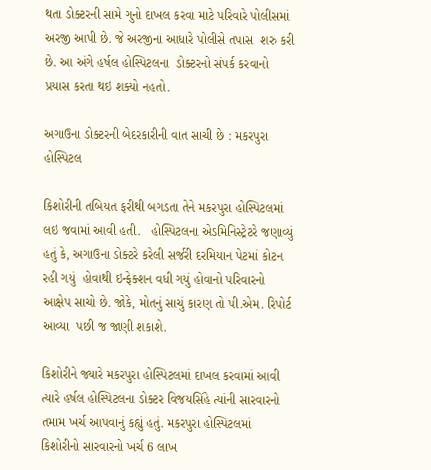થતા ડોક્ટરની સામે ગુનો દાખલ કરવા માટે પરિવારે પોલીસમાં અરજી આપી છે. જે અરજીના આધારે પોલીસે તપાસ  શરુ કરી છે. આ અંગે હર્ષલ હોસ્પિટલના  ડોક્ટરનો સંપર્ક કરવાનો પ્રયાસ કરતા થઇ શક્યો નહતો.

અગાઉના ડોક્ટરની બેદરકારીની વાત સાચી છે : મકરપુરા હોસ્પિટલ

કિશોરીની તબિયત ફરીથી બગડતા તેને મકરપુરા હોસ્પિટલમાં લઇ જવામાં આવી હતી.   હોસ્પિટલના એડમિનિસ્ટ્રેટરે જણાવ્યું હતું કે, અગાઉના ડોક્ટરે કરેલી સર્જરી દરમિયાન પેટમાં કોટન રહી ગયું  હોવાથી ઇન્ફેક્શન વધી ગયું હોવાનો પરિવારનો આક્ષેપ સાચો છે. જોકે, મોતનું સાચું કારણ તો પી.એમ. રિપોર્ટ આવ્યા  પછી જ જાણી શકાશે.

કિશોરીને જ્યારે મકરપુરા હોસ્પિટલમાં દાખલ કરવામાં આવી ત્યારે હર્ષલ હોસ્પિટલના ડોક્ટર વિજયસિંહે ત્યાંની સારવારનો તમામ ખર્ચ આપવાનું કહ્યું હતું. મકરપુરા હોસ્પિટલમાં કિશોરીનો સારવારનો ખર્ચ 6 લાખ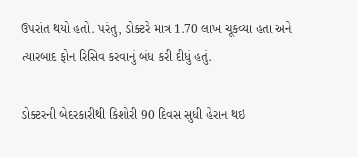ઉપરાંત થયો હતો. પરંતુ, ડોક્ટરે માત્ર 1.70 લાખ ચૂકવ્યા હતા અને ત્યારબાદ ફોન રિસિવ કરવાનું બંધ કરી દીધું હતું.

ડોક્ટરની બેદરકારીથી કિશોરી 90 દિવસ સુધી હેરાન થઇ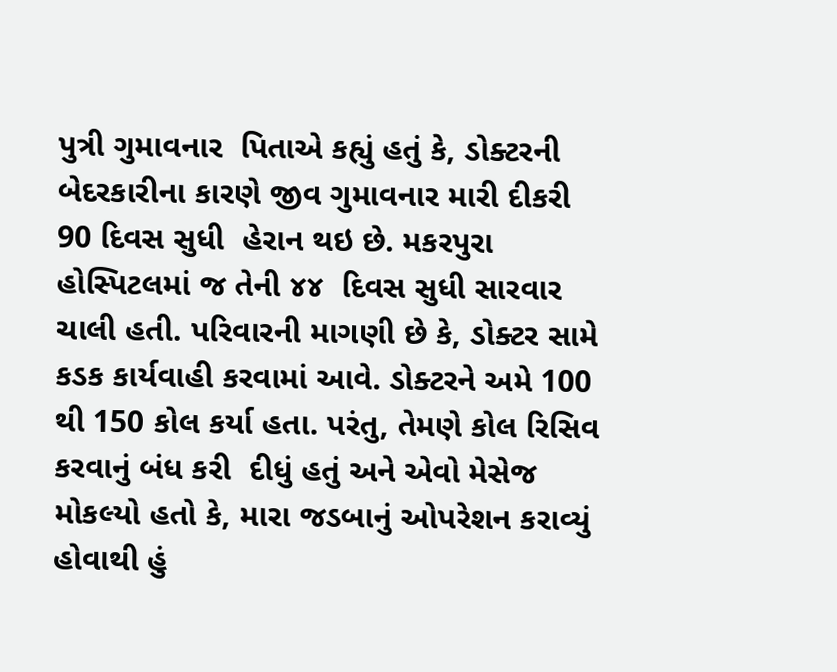પુત્રી ગુમાવનાર  પિતાએ કહ્યું હતું કે, ડોક્ટરની બેદરકારીના કારણે જીવ ગુમાવનાર મારી દીકરી 90 દિવસ સુધી  હેરાન થઇ છે. મકરપુરા હોસ્પિટલમાં જ તેની ૪૪  દિવસ સુધી સારવાર ચાલી હતી. પરિવારની માગણી છે કે, ડોક્ટર સામે કડક કાર્યવાહી કરવામાં આવે. ડોક્ટરને અમે 100 થી 150 કોલ કર્યા હતા. પરંતુ, તેમણે કોલ રિસિવ કરવાનું બંધ કરી  દીધું હતું અને એવો મેસેજ મોકલ્યો હતો કે, મારા જડબાનું ઓપરેશન કરાવ્યું હોવાથી હું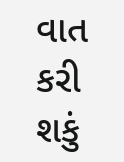વાત કરી શકું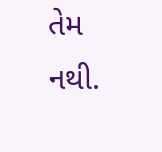તેમ નથી.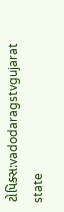ટોપિક્સ:vadodaragstvgujarat state